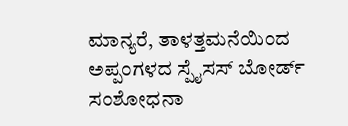ಮಾನ್ಯರೆ, ತಾಳತ್ತಮನೆಯಿಂದ ಅಪ್ಪಂಗಳದ ಸ್ಪೈಸಸ್ ಬೋರ್ಡ್ ಸಂಶೋಧನಾ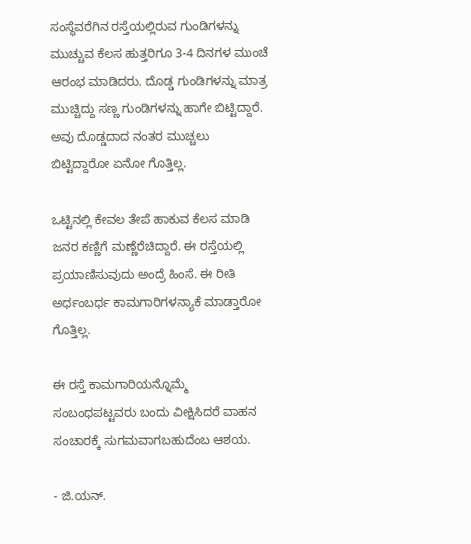ಸಂಸ್ಥೆವರೆಗಿನ ರಸ್ತೆಯಲ್ಲಿರುವ ಗುಂಡಿಗಳನ್ನು ಮುಚ್ಚುವ ಕೆಲಸ ಹುತ್ತರಿಗೂ 3-4 ದಿನಗಳ ಮುಂಚೆ ಆರಂಭ ಮಾಡಿದರು. ದೊಡ್ಡ ಗುಂಡಿಗಳನ್ನು ಮಾತ್ರ ಮುಚ್ಚಿದ್ದು ಸಣ್ಣ ಗುಂಡಿಗಳನ್ನು ಹಾಗೇ ಬಿಟ್ಟಿದ್ದಾರೆ. ಅವು ದೊಡ್ಡದಾದ ನಂತರ ಮುಚ್ಚಲು ಬಿಟ್ಟಿದ್ದಾರೋ ಏನೋ ಗೊತ್ತಿಲ್ಲ.

ಒಟ್ಟಿನಲ್ಲಿ ಕೇವಲ ತೇಪೆ ಹಾಕುವ ಕೆಲಸ ಮಾಡಿ ಜನರ ಕಣ್ಣಿಗೆ ಮಣ್ಣೆರೆಚಿದ್ದಾರೆ. ಈ ರಸ್ತೆಯಲ್ಲಿ ಪ್ರಯಾಣಿಸುವುದು ಅಂದ್ರೆ ಹಿಂಸೆ. ಈ ರೀತಿ ಅರ್ಧಂಬರ್ಧ ಕಾಮಗಾರಿಗಳನ್ಯಾಕೆ ಮಾಡ್ತಾರೋ ಗೊತ್ತಿಲ್ಲ.

ಈ ರಸ್ತೆ ಕಾಮಗಾರಿಯನ್ನೊಮ್ಮೆ ಸಂಬಂಧಪಟ್ಟವರು ಬಂದು ವೀಕ್ಷಿಸಿದರೆ ವಾಹನ ಸಂಚಾರಕ್ಕೆ ಸುಗಮವಾಗಬಹುದೆಂಬ ಆಶಯ.

- ಜಿ.ಯನ್.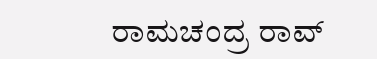ರಾಮಚಂದ್ರ ರಾವ್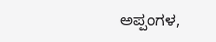ಅಪ್ಪಂಗಳ,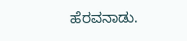ಹೆರವನಾಡು.